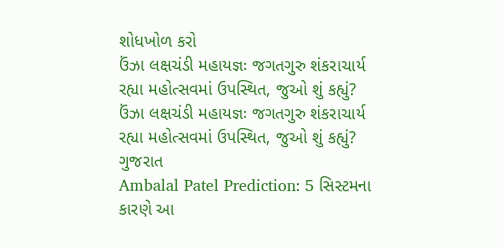શોધખોળ કરો
ઉંઝા લક્ષચંડી મહાયજ્ઞઃ જગતગુરુ શંકરાચાર્ય રહ્યા મહોત્સવમાં ઉપસ્થિત, જુઓ શું કહ્યું?
ઉંઝા લક્ષચંડી મહાયજ્ઞઃ જગતગુરુ શંકરાચાર્ય રહ્યા મહોત્સવમાં ઉપસ્થિત, જુઓ શું કહ્યું?
ગુજરાત
Ambalal Patel Prediction: 5 સિસ્ટમના કારણે આ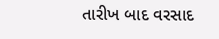તારીખ બાદ વરસાદ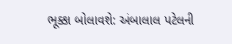ભૂક્કા બોલાવશે: અંબાલાલ પટેલની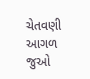ચેતવણી
આગળ જુઓ